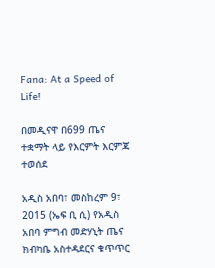Fana: At a Speed of Life!

በመዲናዋ በ699 ጤና ተቋማት ላይ የእርምት እርምጃ ተወሰደ

አዲስ አበባ፣ መስከረም 9፣ 2015 (ኤፍ ቢ ሲ) የአዲስ አበባ ምግብ መድሃኒት ጤና ክብካቤ አስተዳደርና ቁጥጥር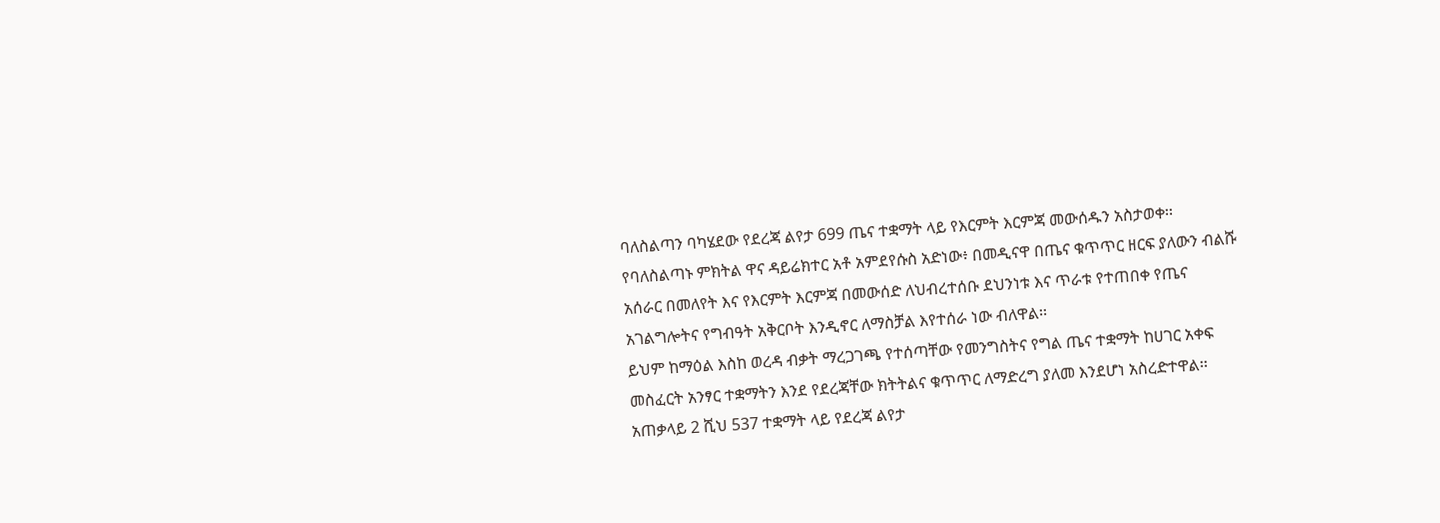ባለስልጣን ባካሄደው የደረጃ ልየታ 699 ጤና ተቋማት ላይ የእርምት እርምጃ መውሰዱን አስታወቀ፡፡
የባለስልጣኑ ምክትል ዋና ዳይሬክተር አቶ አምደየሱስ አድነው፥ በመዲናዋ በጤና ቁጥጥር ዘርፍ ያለውን ብልሹ አሰራር በመለየት እና የእርምት እርምጃ በመውሰድ ለህብረተሰቡ ደህንነቱ እና ጥራቱ የተጠበቀ የጤና አገልግሎትና የግብዓት አቅርቦት እንዲኖር ለማስቻል እየተሰራ ነው ብለዋል፡፡
ይህም ከማዕል እስከ ወረዳ ብቃት ማረጋገጫ የተሰጣቸው የመንግስትና የግል ጤና ተቋማት ከሀገር አቀፍ መስፈርት አንፃር ተቋማትን እንደ የደረጃቸው ክትትልና ቁጥጥር ለማድረግ ያለመ እንደሆነ አስረድተዋል፡፡
አጠቃላይ 2 ሺህ 537 ተቋማት ላይ የደረጃ ልየታ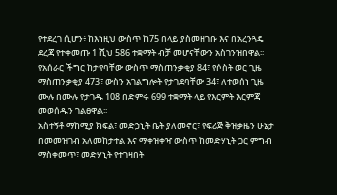የተደረገ ሲሆን፥ ከእነዚህ ውስጥ ከ75 በላይ ያስመዘገቡ እና በአረንጓዴ ደረጃ የተቀመጡ 1 ሺህ 586 ተቋማት ብቻ መሆናቸውን አስገንዝበዋል፡፡
የአሰራር ችግር ከታየባቸው ውስጥ ማስጠንቃቂያ 84፣ የሶስት ወር ጊዜ ማስጠንቃቂያ 473፣ ውስን አገልግሎት የታገደባቸው 34፣ ለተወሰነ ጊዜ ሙሉ በሙሉ የታገዱ 108 በድምሩ 699 ተቋማት ላይ የእርምት እርምጃ መወሰዱን ገልፀዋል፡፡
አስተኝቶ ማከሚያ ክፍል፣ መድኃኒት ቤት ያለመኖር፣ የፍሪጅ ቅዝቃዜን ሁኔታ በመመዝገብ አለመከታተል እና ማቀዝቀዣ ውስጥ ከመድሃኒት ጋር ምግብ ማስቀመጥ፣ መድሃኒት የተገዛበት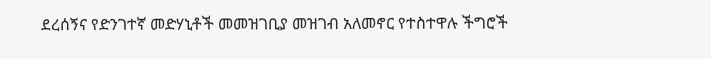ደረሰኝና የድንገተኛ መድሃኒቶች መመዝገቢያ መዝገብ አለመኖር የተስተዋሉ ችግሮች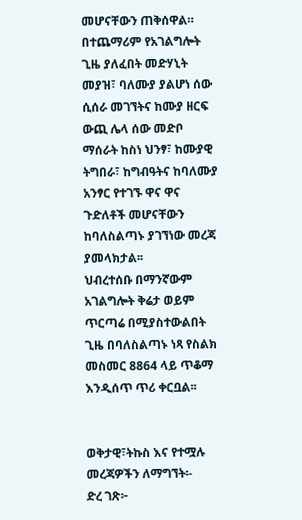መሆናቸውን ጠቅሰዋል።
በተጨማሪም የአገልግሎት ጊዜ ያለፈበት መድሃኒት መያዝ፣ ባለሙያ ያልሆነ ሰው ሲሰራ መገኘትና ከሙያ ዘርፍ ውጪ ሌላ ሰው መድቦ ማሰራት ከስነ ህንፃ፣ ከሙያዊ ትግበራ፣ ከግብዓትና ከባለሙያ አንፃር የተገኙ ዋና ዋና ጉድለቶች መሆናቸውን ከባለስልጣኑ ያገኘነው መረጃ ያመላክታል፡፡
ህብረተሰቡ በማንኛውም አገልግሎት ቅሬታ ወይም ጥርጣሬ በሚያስተውልበት ጊዜ በባለስልጣኑ ነጻ የስልክ መስመር 8864 ላይ ጥቆማ እንዲሰጥ ጥሪ ቀርቧል፡፡


ወቅታዊ፣ትኩስ እና የተሟሉ መረጃዎችን ለማግኘት፡-
ድረ ገጽ፦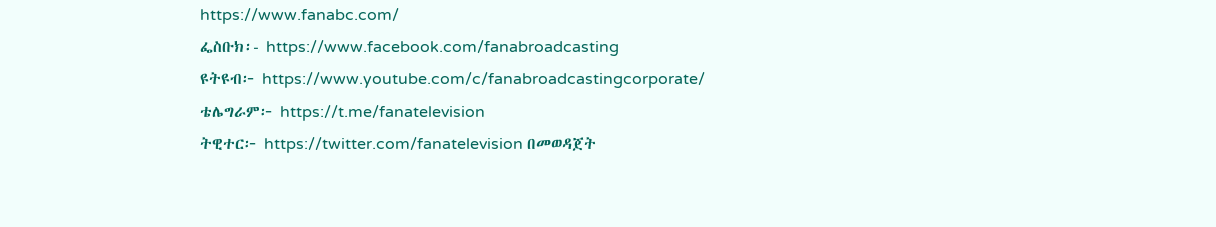https://www.fanabc.com/
ፌስቡክ፡- https://www.facebook.com/fanabroadcasting
ዩትዩብ፦ https://www.youtube.com/c/fanabroadcastingcorporate/
ቴሌግራም፦ https://t.me/fanatelevision
ትዊተር፦ https://twitter.com/fanatelevision በመወዳጀት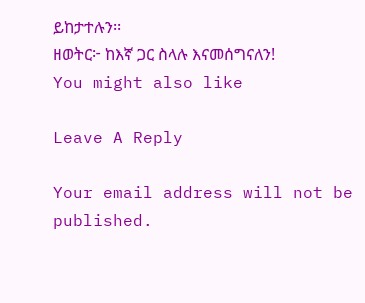ይከታተሉን፡፡
ዘወትር፦ ከእኛ ጋር ስላሉ እናመሰግናለን!
You might also like

Leave A Reply

Your email address will not be published.